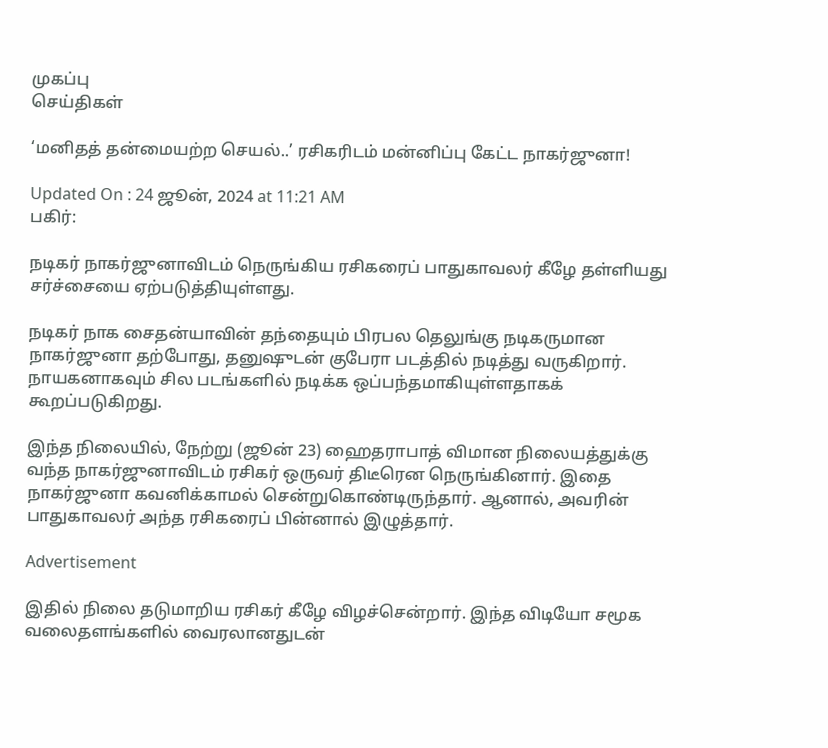முகப்பு
செய்திகள்

‘மனிதத் தன்மையற்ற செயல்..’ ரசிகரிடம் மன்னிப்பு கேட்ட நாகர்ஜுனா!

Updated On : 24 ஜூன், 2024 at 11:21 AM
பகிர்:

நடிகர் நாகர்ஜுனாவிடம் நெருங்கிய ரசிகரைப் பாதுகாவலர் கீழே தள்ளியது சர்ச்சையை ஏற்படுத்தியுள்ளது.

நடிகர் நாக சைதன்யாவின் தந்தையும் பிரபல தெலுங்கு நடிகருமான நாகர்ஜுனா தற்போது, தனுஷுடன் குபேரா படத்தில் நடித்து வருகிறார். நாயகனாகவும் சில படங்களில் நடிக்க ஒப்பந்தமாகியுள்ளதாகக் கூறப்படுகிறது.

இந்த நிலையில், நேற்று (ஜூன் 23) ஹைதராபாத் விமான நிலையத்துக்கு வந்த நாகர்ஜுனாவிடம் ரசிகர் ஒருவர் திடீரென நெருங்கினார். இதை நாகர்ஜுனா கவனிக்காமல் சென்றுகொண்டிருந்தார். ஆனால், அவரின் பாதுகாவலர் அந்த ரசிகரைப் பின்னால் இழுத்தார்.

Advertisement

இதில் நிலை தடுமாறிய ரசிகர் கீழே விழச்சென்றார். இந்த விடியோ சமூக வலைதளங்களில் வைரலானதுடன்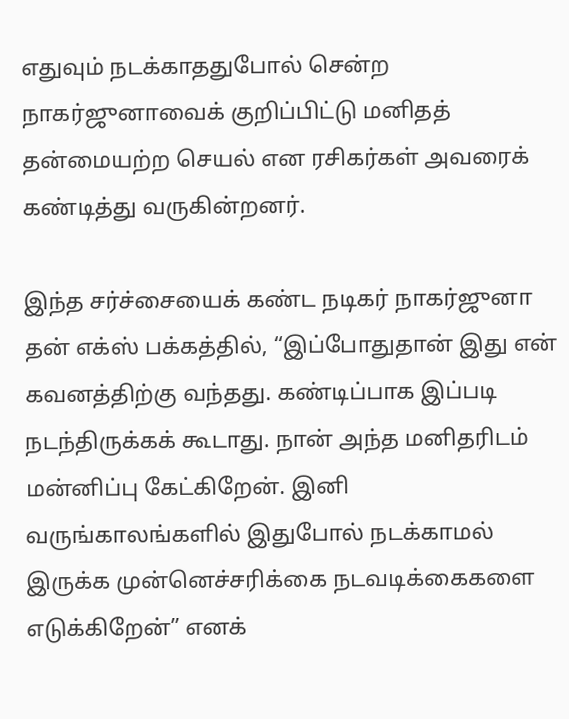எதுவும் நடக்காததுபோல் சென்ற நாகர்ஜுனாவைக் குறிப்பிட்டு மனிதத் தன்மையற்ற செயல் என ரசிகர்கள் அவரைக் கண்டித்து வருகின்றனர்.

இந்த சர்ச்சையைக் கண்ட நடிகர் நாகர்ஜுனா தன் எக்ஸ் பக்கத்தில், “இப்போதுதான் இது என் கவனத்திற்கு வந்தது. கண்டிப்பாக இப்படி நடந்திருக்கக் கூடாது. நான் அந்த மனிதரிடம் மன்னிப்பு கேட்கிறேன். இனி வருங்காலங்களில் இதுபோல் நடக்காமல் இருக்க முன்னெச்சரிக்கை நடவடிக்கைகளை எடுக்கிறேன்” எனக்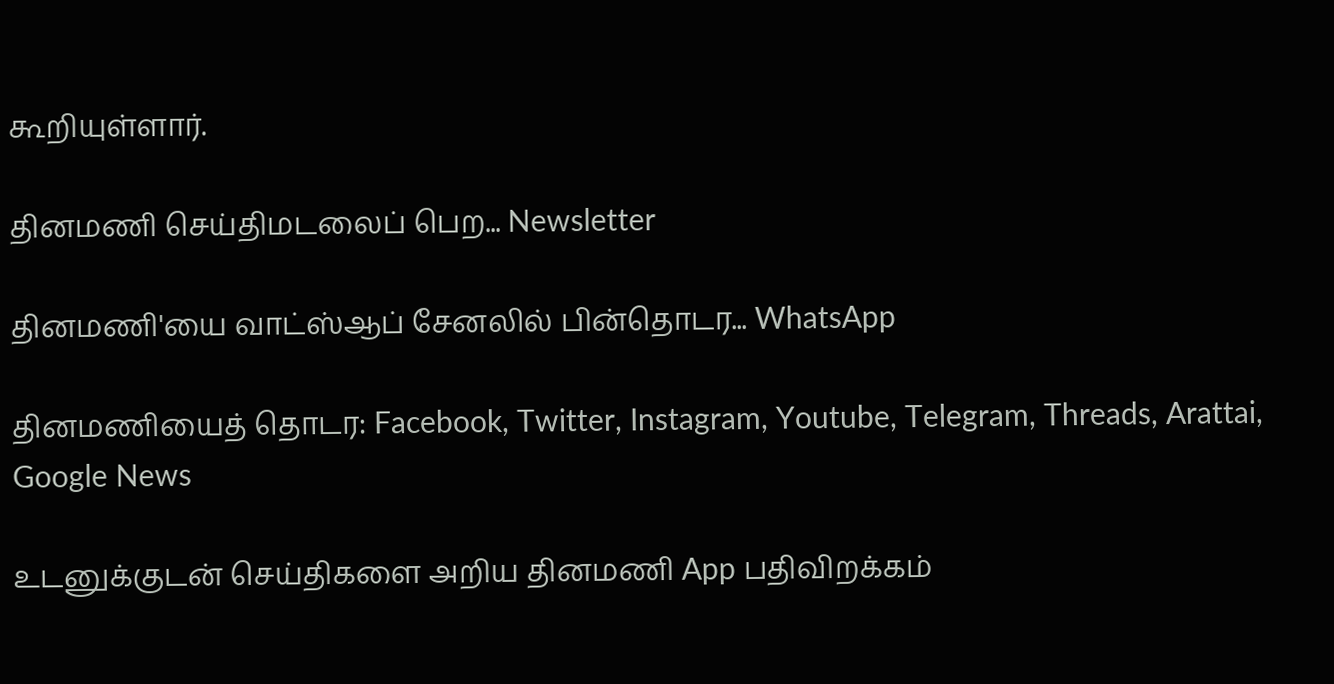கூறியுள்ளார்.

தினமணி செய்திமடலைப் பெற... Newsletter

தினமணி'யை வாட்ஸ்ஆப் சேனலில் பின்தொடர... WhatsApp

தினமணியைத் தொடர: Facebook, Twitter, Instagram, Youtube, Telegram, Threads, Arattai, Google News

உடனுக்குடன் செய்திகளை அறிய தினமணி App பதிவிறக்கம்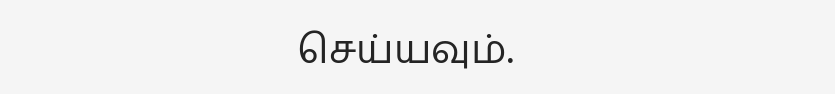செய்யவும்.